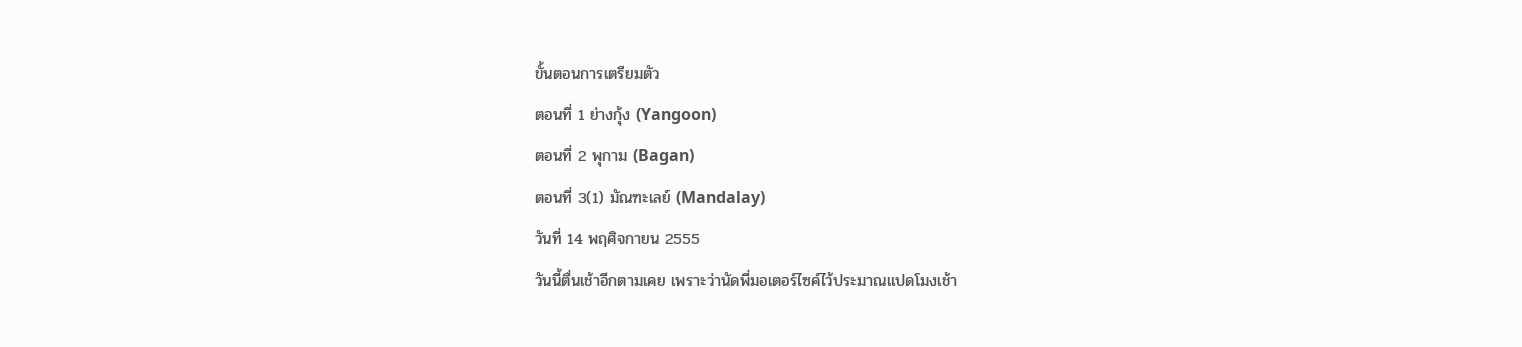ขั้นตอนการเตรียมตัว
ตอนที่ 1 ย่างกุ้ง (Yangoon)
ตอนที่ 2 พุกาม (Bagan)
ตอนที่ 3(1) มัณฑะเลย์ (Mandalay)
วันที่ 14 พฤศิจกายน 2555
วันนี้ตื่นเช้าอีกตามเคย เพราะว่านัดพี่มอเตอร์ไซค์ไว้ประมาณแปดโมงเช้า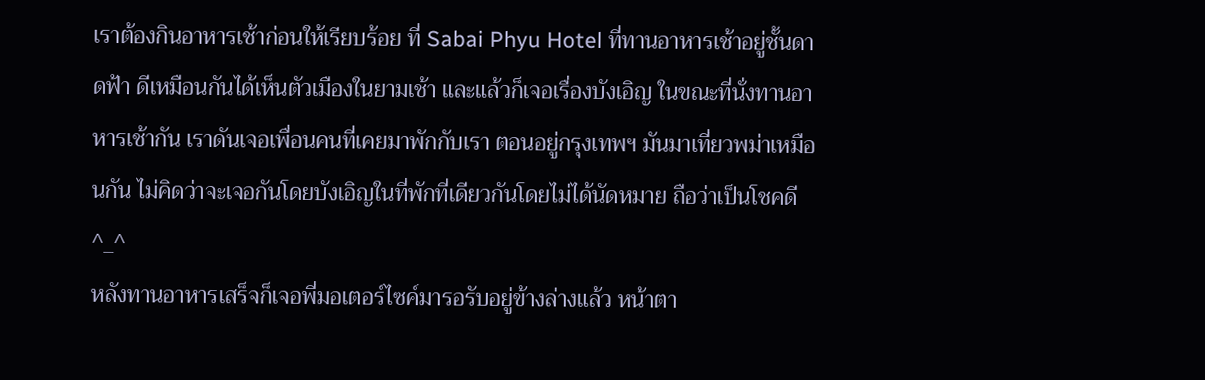เราต้องกินอาหารเช้าก่อนให้เรียบร้อย ที่ Sabai Phyu Hotel ที่ทานอาหารเช้าอยู่ชั้นดาดฟ้า ดีเหมือนกันได้เห็นตัวเมืองในยามเช้า และแล้วก็เจอเรื่องบังเอิญ ในขณะที่นั่งทานอาหารเช้ากัน เราดันเจอเพื่อนคนที่เคยมาพักกับเรา ตอนอยู่กรุงเทพฯ มันมาเที่ยวพม่าเหมือนกัน ไม่คิดว่าจะเจอกันโดยบังเอิญในที่พักที่เดียวกันโดยไม่ได้นัดหมาย ถือว่าเป็นโชคดี ^_^
หลังทานอาหารเสร็จก็เจอพี่มอเตอร์ไซค์มารอรับอยู่ข้างล่างแล้ว หน้าตา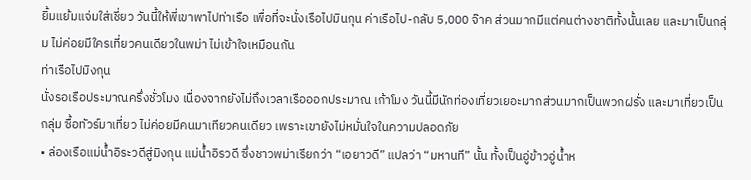ยิ้มแย้มแจ่มใส่เชี่ยว วันนี้ให้พี่เขาพาไปท่าเรือ เพื่อที่จะนั่งเรือไปมินกุน ค่าเรือไป-กลับ 5,000 จ๊าค ส่วนมากมีแต่คนต่างชาติทั้งนั้นเลย และมาเป็นกลุ่ม ไม่ค่อยมีใครเที่ยวคนเดียวในพม่า ไม่เข้าใจเหมือนกัน
ท่าเรือไปมิงกุน
นั่งรอเรือประมาณครึ่งชั่วโมง เนื่องจากยังไม่ถึงเวลาเรือออกประมาณ เก้าโมง วันนี้มีนักท่องเที่ยวเยอะมากส่วนมากเป็นพวกฝรั่ง และมาเที่ยวเป็นกลุ่ม ซื้อทัวร์มาเที่ยว ไม่ค่อยมีคนมาเทียวคนเดียว เพราะเขายังไม่หมั่นใจในความปลอดภัย
• ล่องเรือแม่น้ำอิระวดีสู่มิงกุน แม่น้ำอิรวดี ซึ่งชาวพม่าเรียกว่า “เอยาวดี” แปลว่า “มหานที” นั้น ทั้งเป็นอู่ข้าวอู่น้ำห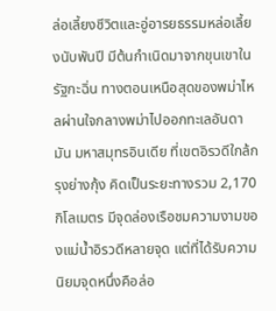ล่อเลี้ยงชีวิตและอู่อารยธรรมหล่อเลี้ยงนับพันปี มีต้นกำเนิดมาจากขุนเขาในรัฐกะฉิ่น ทางตอนเหนือสุดของพม่าไหลผ่านใจกลางพม่าไปออกทะเลอันดามัน มหาสมุทรอินเดีย ที่เขตอิรวดีใกล้กรุงย่างกุ้ง คิดเป็นระยะทางรวม 2,170 กิโลเมตร มีจุดล่องเรือชมความงามของแม่น้ำอิรวดีหลายจุด แต่ที่ได้รับความนิยมจุดหนึ่งคือล่อ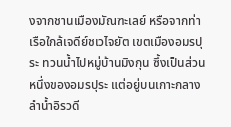งจากชานเมืองมัณฑะเลย์ หรือจากท่าเรือใกล้เจดีย์ชเวไจยัต เขตเมืองอมรปุระ ทวนน้ำไปหมู่บ้านมิงกุน ซึ้งเป็นส่วนหนึ่งของอมรปุระ แต่อยู่บนเกาะกลางลำน้ำอิรวดี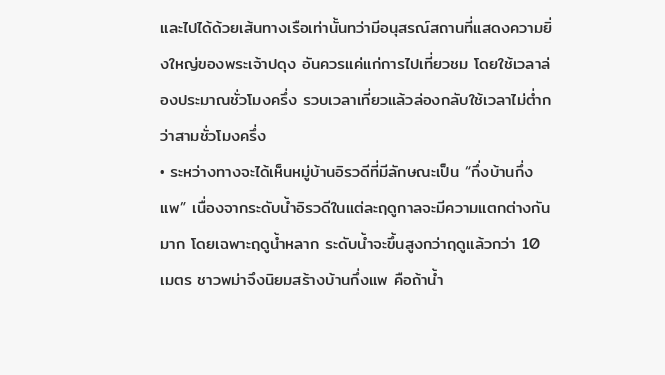และไปได้ด้วยเส้นทางเรือเท่านั้นทว่ามีอนุสรณ์สถานที่แสดงความยิ่งใหญ่ของพระเจ้าปดุง อันควรแค่แก่การไปเที่ยวชม โดยใช้เวลาล่องประมาณชั่วโมงครึ่ง รวบเวลาเที่ยวแล้วล่องกลับใช้เวลาไม่ต่ำกว่าสามชั่วโมงครึ่ง
• ระหว่างทางจะได้เห็นหมู่บ้านอิรวดีที่มีลักษณะเป็น “กึ่งบ้านกึ่งแพ” เนื่องจากระดับน้ำอิรวดีในแต่ละฤดูกาลจะมีความแตกต่างกันมาก โดยเฉพาะฤดูน้ำหลาก ระดับน้ำจะขึ้นสูงกว่าฤดูแล้วกว่า 10 เมตร ชาวพม่าจึงนิยมสร้างบ้านกึ่งแพ คือถ้าน้ำ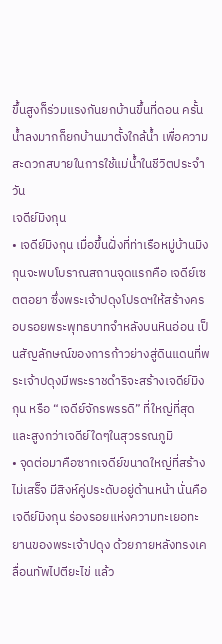ขึ้นสูงก็ร่วมแรงกันยกบ้านขึ้นที่ดอน ครั้นน้ำลงมากก็ยกบ้านมาตั้งใกล้น้ำ เพื่อความสะดวกสบายในการใช้แม่น้ำในชีวิตประจำวัน
เจดีย์มิงกุน
• เจดีย์มิงกุน เมื่อขึ้นฝั่งที่ท่าเรือหมู่บ้านมิงกุนจะพบโบราณสถานจุดแรกคือ เจดีย์เซตตอยา ซึ่งพระเจ้าปดุงโปรดฯให้สร้างครอบรอยพระพุทธบาทจำหลังบนหินอ่อน เป็นสัญลักษณ์ของการก้าวย่างสู่ดินแดนที่พระเจ้าปดุงมีพระราชดำริจะสร้างเจดีย์มิงกุน หรือ “เจดีย์จักรพรรดิ” ที่ใหญ่ที่สุดและสูงกว่าเจดีย์ใดๆในสุวรรณภูมิ
• จุดต่อมาคือซากเจดีย์ขนาดใหญ่ที่สร้างไม่เสร็จ มีสิงห์คู่ประดับอยู่ด้านหน้า นั่นคือเจดีย์มิงกุน ร่องรอยแห่งความทะเยอทะยานของพระเจ้าปดุง ด้วยภายหลังทรงเคลื่อนทัพไปตียะไข่ แล้ว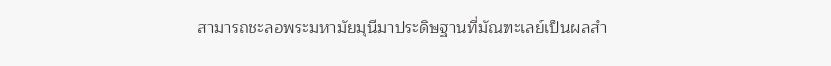สามารถชะลอพระมหามัยมุนีมาประดิษฐานที่มัณฑะเลย์เป็นผลสำ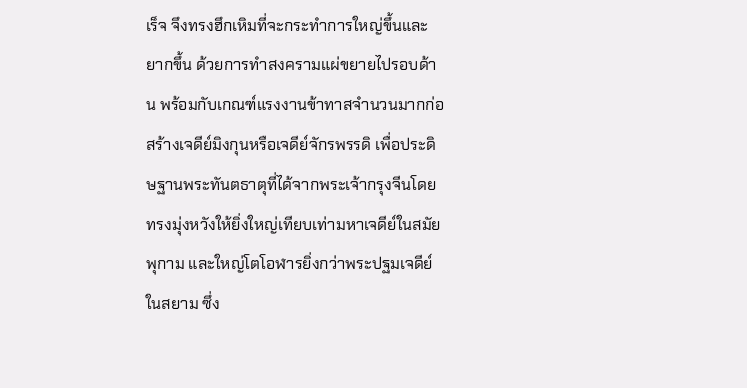เร็จ จึงทรงฮึกเหิมที่จะกระทำการใหญ่ขึ้นและยากขึ้น ด้วยการทำสงครามแผ่ขยายไปรอบด้าน พร้อมกับเกณฑ์แรงงานข้าทาสจำนวนมากก่อสร้างเจดีย์มิงกุนหรือเจดีย์จักรพรรดิ เพื่อประดิษฐานพระทันตธาตุที่ได้จากพระเจ้ากรุงจีนโดยทรงมุ่งหวังให้ยิ่งใหญ่เทียบเท่ามหาเจดีย์ในสมัยพุกาม และใหญ่โตโอฬารยิ่งกว่าพระปฐมเจดีย์ในสยาม ซึ่ง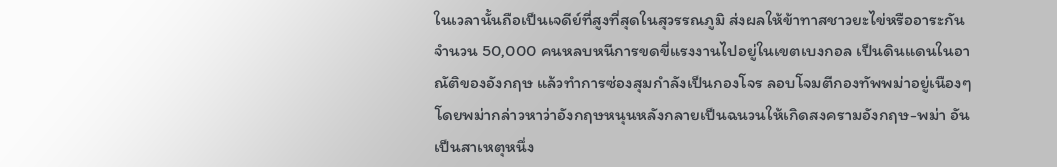ในเวลานั้นถือเป็นเจดีย์ที่สูงที่สุดในสุวรรณภูมิ ส่งผลให้ข้าทาสชาวยะไข่หรืออาระกันจำนวน 50,000 คนหลบหนีการขดขี่แรงงานไปอยู่ในเขตเบงกอล เป็นดินแดนในอาณัติของอังกฤษ แล้วทำการซ่องสุมกำลังเป็นกองโจร ลอบโจมตีกองทัพพม่าอยู่เนืองๆโดยพม่ากล่าวหาว่าอังกฤษหนุนหลังกลายเป็นฉนวนให้เกิดสงครามอังกฤษ-พม่า อันเป็นสาเหตุหนึ่ง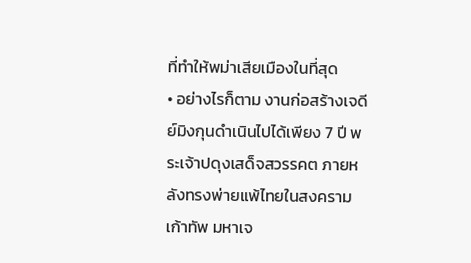ที่ทำให้พม่าเสียเมืองในที่สุด
• อย่างไรก็ตาม งานก่อสร้างเจดีย์มิงกุนดำเนินไปได้เพียง 7 ปี พระเจ้าปดุงเสด็จสวรรคต ภายหลังทรงพ่ายแพ้ไทยในสงครามเก้าทัพ มหาเจ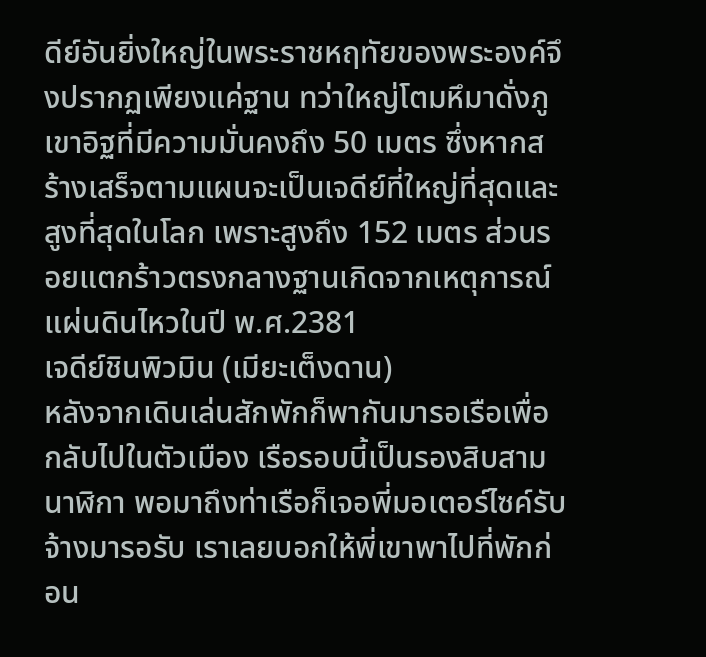ดีย์อันยิ่งใหญ่ในพระราชหฤทัยของพระองค์จึงปรากฏเพียงแค่ฐาน ทว่าใหญ่โตมหึมาดั่งภูเขาอิฐที่มีความมั่นคงถึง 50 เมตร ซึ่งหากสร้างเสร็จตามแผนจะเป็นเจดีย์ที่ใหญ่ที่สุดและสูงที่สุดในโลก เพราะสูงถึง 152 เมตร ส่วนรอยแตกร้าวตรงกลางฐานเกิดจากเหตุการณ์แผ่นดินไหวในปี พ.ศ.2381
เจดีย์ชินพิวมิน (เมียะเต็งดาน)
หลังจากเดินเล่นสักพักก็พากันมารอเรือเพื่อกลับไปในตัวเมือง เรือรอบนี้เป็นรองสิบสามนาฬิกา พอมาถึงท่าเรือก็เจอพี่มอเตอร์ไซค์รับจ้างมารอรับ เราเลยบอกให้พี่เขาพาไปที่พักก่อน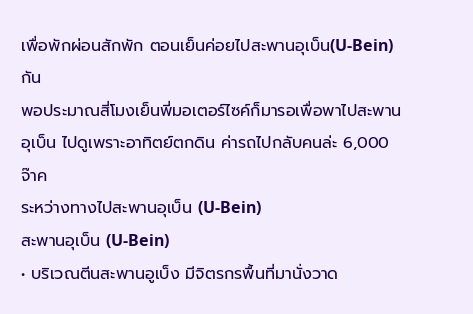เพื่อพักผ่อนสักพัก ตอนเย็นค่อยไปสะพานอุเบ็น(U-Bein)กัน
พอประมาณสี่โมงเย็นพี่มอเตอร์ไซค์ก็มารอเพื่อพาไปสะพานอุเบ็น ไปดูเพราะอาทิตย์ตกดิน ค่ารถไปกลับคนล่ะ 6,000 จ๊าค
ระหว่างทางไปสะพานอุเบ็น (U-Bein)
สะพานอุเบ็น (U-Bein)
• บริเวณตีนสะพานอูเบ็ง มีจิตรกรพื้นที่มานั่งวาด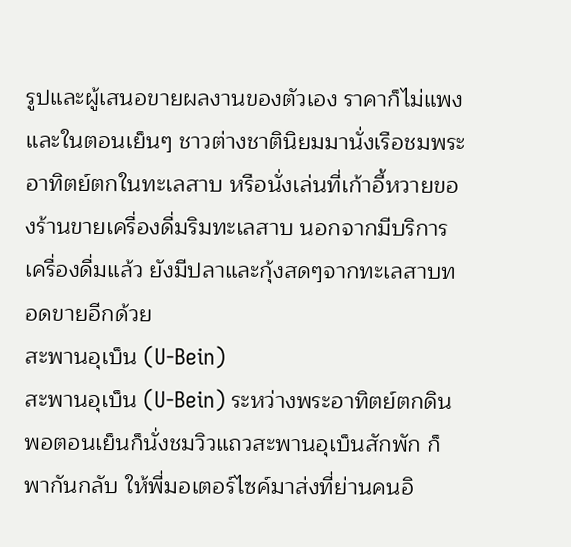รูปและผู้เสนอขายผลงานของตัวเอง ราคาก็ไม่แพง และในตอนเย็นๆ ชาวต่างชาตินิยมมานั่งเรือชมพระอาทิตย์ตกในทะเลสาบ หรือนั่งเล่นที่เก้าอี้หวายของร้านขายเครื่องดื่มริมทะเลสาบ นอกจากมีบริการเครื่องดื่มแล้ว ยังมีปลาและกุ้งสดๆจากทะเลสาบทอดขายอีกด้วย
สะพานอุเบ็น (U-Bein)
สะพานอุเบ็น (U-Bein) ระหว่างพระอาทิตย์ตกดิน
พอตอนเย็นก็นั่งชมวิวแถวสะพานอุเบ็นสักพัก ก็พากันกลับ ให้พี่มอเตอร์ไซค์มาส่งที่ย่านคนอิ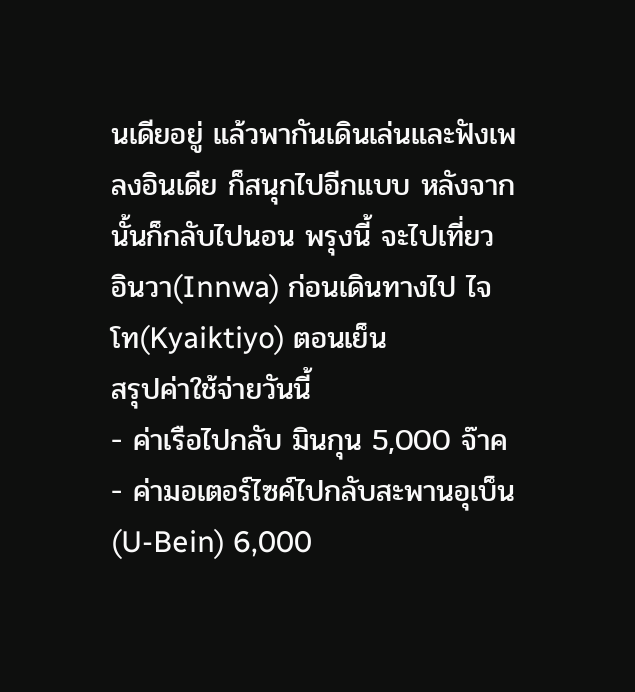นเดียอยู่ แล้วพากันเดินเล่นและฟังเพลงอินเดีย ก็สนุกไปอีกแบบ หลังจากนั้นก็กลับไปนอน พรุงนี้ จะไปเที่ยว อินวา(Innwa) ก่อนเดินทางไป ไจโท(Kyaiktiyo) ตอนเย็น
สรุปค่าใช้จ่ายวันนี้
- ค่าเรือไปกลับ มินกุน 5,000 จ๊าค
- ค่ามอเตอร์ไซค์ไปกลับสะพานอุเบ็น (U-Bein) 6,000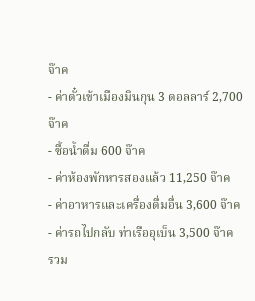จ๊าค
- ค่าตั๋วเข้าเมืองมินกุน 3 ดอลลาร์ 2,700 จ๊าค
- ซื้อน้ำดื่ม 600 จ๊าค
- ค่าห้องพักหารสองแล้ว 11,250 จ๊าค
- ค่าอาหารและเครื่องดื่มอื่น 3,600 จ๊าค
- ค่ารถไปกลับ ท่าเรืออุเบ็น 3,500 จ๊าค
รวม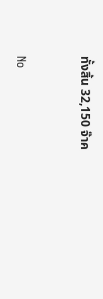ทั้งสิ้น 32,150 จ๊าค


No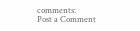comments:
Post a Comment